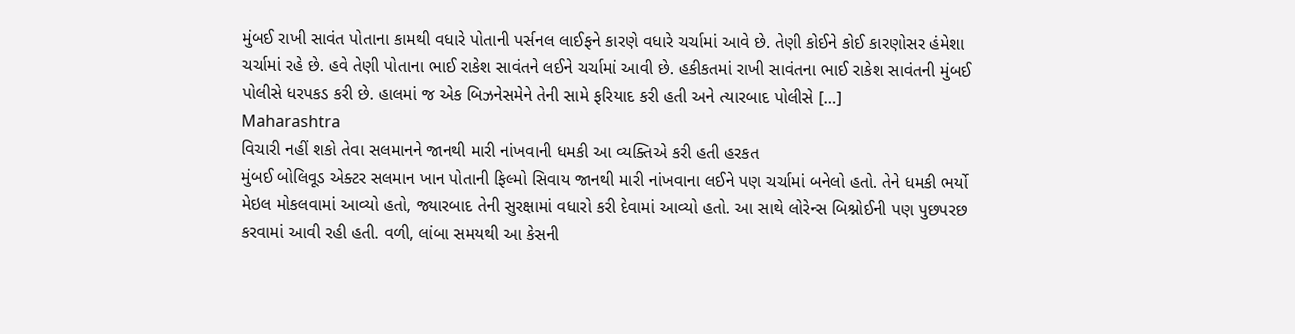મુંબઈ રાખી સાવંત પોતાના કામથી વધારે પોતાની પર્સનલ લાઈફને કારણે વધારે ચર્ચામાં આવે છે. તેણી કોઈને કોઈ કારણોસર હંમેશા ચર્ચામાં રહે છે. હવે તેણી પોતાના ભાઈ રાકેશ સાવંતને લઈને ચર્ચામાં આવી છે. હકીકતમાં રાખી સાવંતના ભાઈ રાકેશ સાવંતની મુંબઈ પોલીસે ધરપકડ કરી છે. હાલમાં જ એક બિઝનેસમેને તેની સામે ફરિયાદ કરી હતી અને ત્યારબાદ પોલીસે […]
Maharashtra
વિચારી નહીં શકો તેવા સલમાનને જાનથી મારી નાંખવાની ધમકી આ વ્યક્તિએ કરી હતી હરકત
મુંબઈ બોલિવૂડ એક્ટર સલમાન ખાન પોતાની ફિલ્મો સિવાય જાનથી મારી નાંખવાના લઈને પણ ચર્ચામાં બનેલો હતો. તેને ધમકી ભર્યો મેઇલ મોકલવામાં આવ્યો હતો, જ્યારબાદ તેની સુરક્ષામાં વધારો કરી દેવામાં આવ્યો હતો. આ સાથે લોરેન્સ બિશ્નોઈની પણ પુછપરછ કરવામાં આવી રહી હતી. વળી, લાંબા સમયથી આ કેસની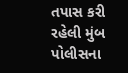તપાસ કરી રહેલી મુંબ પોલીસના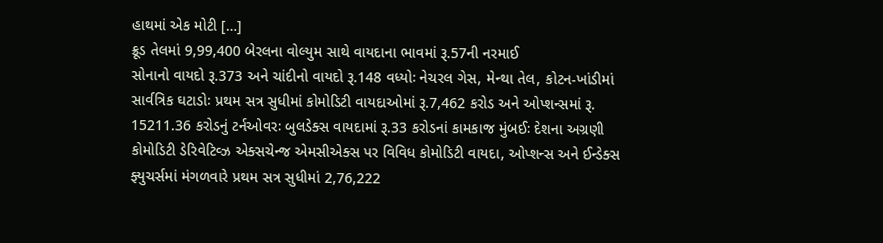હાથમાં એક મોટી […]
ક્રૂડ તેલમાં 9,99,400 બેરલના વોલ્યુમ સાથે વાયદાના ભાવમાં રૂ.57ની નરમાઈ
સોનાનો વાયદો રૂ.373 અને ચાંદીનો વાયદો રૂ.148 વધ્યોઃ નેચરલ ગેસ, મેન્થા તેલ, કોટન-ખાંડીમાં સાર્વત્રિક ઘટાડોઃ પ્રથમ સત્ર સુધીમાં કોમોડિટી વાયદાઓમાં રૂ.7,462 કરોડ અને ઓપ્શન્સમાં રૂ. 15211.36 કરોડનું ટર્નઓવરઃ બુલડેક્સ વાયદામાં રૂ.33 કરોડનાં કામકાજ મુંબઈઃ દેશના અગ્રણી કોમોડિટી ડેરિવેટિવ્ઝ એક્સચેન્જ એમસીએક્સ પર વિવિધ કોમોડિટી વાયદા, ઓપ્શન્સ અને ઈન્ડેક્સ ફ્યુચર્સમાં મંગળવારે પ્રથમ સત્ર સુધીમાં 2,76,222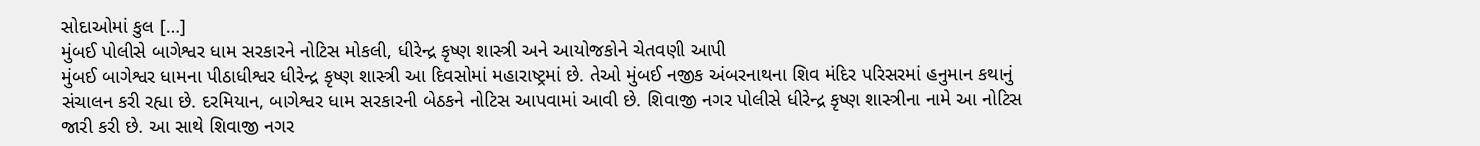સોદાઓમાં કુલ […]
મુંબઈ પોલીસે બાગેશ્વર ધામ સરકારને નોટિસ મોકલી, ધીરેન્દ્ર કૃષ્ણ શાસ્ત્રી અને આયોજકોને ચેતવણી આપી
મુંબઈ બાગેશ્વર ધામના પીઠાધીશ્વર ધીરેન્દ્ર કૃષ્ણ શાસ્ત્રી આ દિવસોમાં મહારાષ્ટ્રમાં છે. તેઓ મુંબઈ નજીક અંબરનાથના શિવ મંદિર પરિસરમાં હનુમાન કથાનું સંચાલન કરી રહ્યા છે. દરમિયાન, બાગેશ્વર ધામ સરકારની બેઠકને નોટિસ આપવામાં આવી છે. શિવાજી નગર પોલીસે ધીરેન્દ્ર કૃષ્ણ શાસ્ત્રીના નામે આ નોટિસ જારી કરી છે. આ સાથે શિવાજી નગર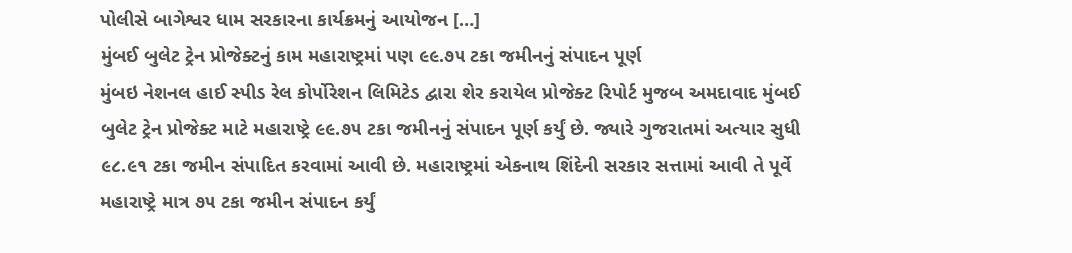પોલીસે બાગેશ્વર ધામ સરકારના કાર્યક્રમનું આયોજન […]
મુંબઈ બુલેટ ટ્રેન પ્રોજેક્ટનું કામ મહારાષ્ટ્રમાં પણ ૯૯.૭૫ ટકા જમીનનું સંપાદન પૂર્ણ
મુંબઇ નેશનલ હાઈ સ્પીડ રેલ કોર્પોરેશન લિમિટેડ દ્વારા શેર કરાયેલ પ્રોજેક્ટ રિપોર્ટ મુજબ અમદાવાદ મુંબઈ બુલેટ ટ્રેન પ્રોજેક્ટ માટે મહારાષ્ટ્રે ૯૯.૭૫ ટકા જમીનનું સંપાદન પૂર્ણ કર્યું છે. જ્યારે ગુજરાતમાં અત્યાર સુધી ૯૮.૯૧ ટકા જમીન સંપાદિત કરવામાં આવી છે. મહારાષ્ટ્રમાં એકનાથ શિંદેની સરકાર સત્તામાં આવી તે પૂર્વે મહારાષ્ટ્રે માત્ર ૭૫ ટકા જમીન સંપાદન કર્યું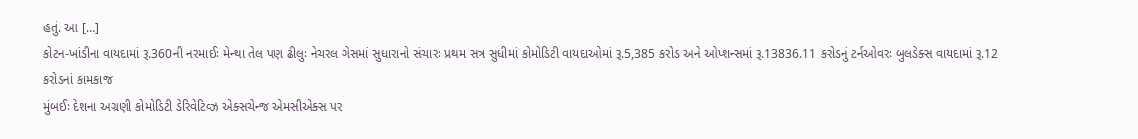હતું. આ […]
કોટન-ખાંડીના વાયદામાં રૂ.360ની નરમાઈઃ મેન્થા તેલ પણ ઢીલુઃ નેચરલ ગેસમાં સુધારાનો સંચારઃ પ્રથમ સત્ર સુધીમાં કોમોડિટી વાયદાઓમાં રૂ.5,385 કરોડ અને ઓપ્શન્સમાં રૂ.13836.11 કરોડનું ટર્નઓવરઃ બુલડેક્સ વાયદામાં રૂ.12 કરોડનાં કામકાજ
મુંબઈઃ દેશના અગ્રણી કોમોડિટી ડેરિવેટિવ્ઝ એક્સચેન્જ એમસીએક્સ પર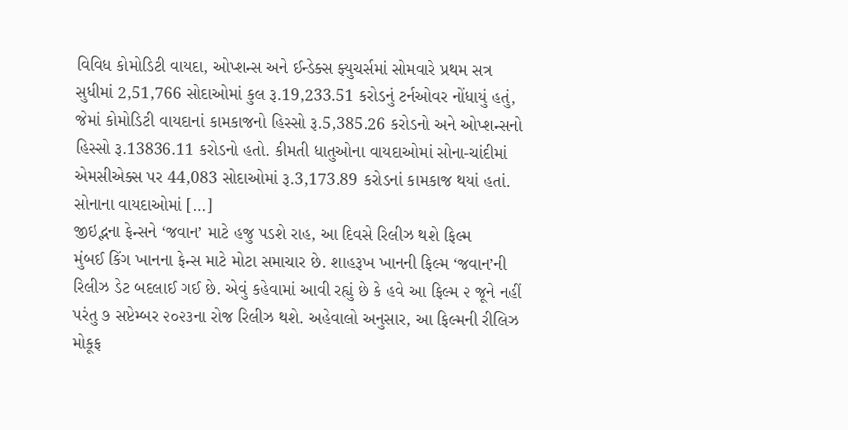વિવિધ કોમોડિટી વાયદા, ઓપ્શન્સ અને ઈન્ડેક્સ ફ્યુચર્સમાં સોમવારે પ્રથમ સત્ર સુધીમાં 2,51,766 સોદાઓમાં કુલ રૂ.19,233.51 કરોડનું ટર્નઓવર નોંધાયું હતું, જેમાં કોમોડિટી વાયદાનાં કામકાજનો હિસ્સો રૂ.5,385.26 કરોડનો અને ઓપ્શન્સનો હિસ્સો રૂ.13836.11 કરોડનો હતો. કીમતી ધાતુઓના વાયદાઓમાં સોના-ચાંદીમાં એમસીએક્સ પર 44,083 સોદાઓમાં રૂ.3,173.89 કરોડનાં કામકાજ થયાં હતાં. સોનાના વાયદાઓમાં […]
જીઇદ્ભના ફેન્સને ‘જવાન’ માટે હજુ પડશે રાહ, આ દિવસે રિલીઝ થશે ફિલ્મ
મુંબઈ કિંગ ખાનના ફેન્સ માટે મોટા સમાચાર છે. શાહરૂખ ખાનની ફિલ્મ ‘જવાન’ની રિલીઝ ડેટ બદલાઈ ગઈ છે. એવું કહેવામાં આવી રહ્યું છે કે હવે આ ફિલ્મ ૨ જૂને નહીં પરંતુ ૭ સપ્ટેમ્બર ૨૦૨૩ના રોજ રિલીઝ થશે. અહેવાલો અનુસાર, આ ફિલ્મની રીલિઝ મોકૂફ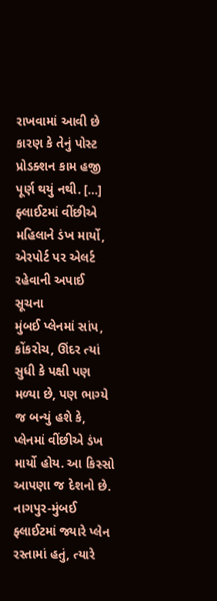રાખવામાં આવી છે કારણ કે તેનું પોસ્ટ પ્રોડક્શન કામ હજી પૂર્ણ થયું નથી. […]
ફ્લાઈટમાં વીંછીએ મહિલાને ડંખ માર્યો, એરપોર્ટ પર એલર્ટ રહેવાની અપાઈ સૂચના
મુંબઈ પ્લેનમાં સાંપ, કોંકરોચ, ઊંદર ત્યાં સુધી કે પક્ષી પણ મળ્યા છે, પણ ભાગ્યે જ બન્યું હશે કે, પ્લેનમાં વીંછીએ ડંખ માર્યો હોય. આ કિસ્સો આપણા જ દેશનો છે. નાગપુર-મુંબઈ ફ્લાઈટમાં જ્યારે પ્લેન રસ્તામાં હતું, ત્યારે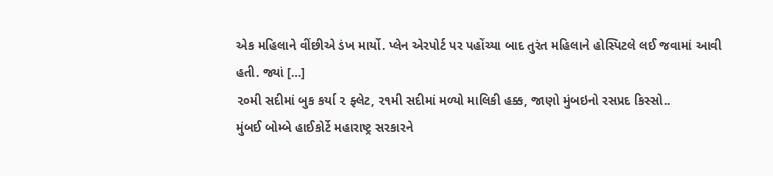એક મહિલાને વીંછીએ ડંખ માર્યો. પ્લેન એરપોર્ટ પર પહોંચ્યા બાદ તુરંત મહિલાને હોસ્પિટલે લઈ જવામાં આવી હતી. જ્યાં […]
૨૦મી સદીમાં બુક કર્યા ૨ ફ્લેટ, ૨૧મી સદીમાં મળ્યો માલિકી હક્ક, જાણો મુંબઇનો રસપ્રદ કિસ્સો..
મુંબઈ બોમ્બે હાઈકોર્ટે મહારાષ્ટ્ર સરકારને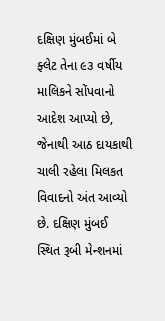દક્ષિણ મુંબઈમાં બે ફ્લેટ તેના ૯૩ વર્ષીય માલિકને સોંપવાનો આદેશ આપ્યો છે, જેનાથી આઠ દાયકાથી ચાલી રહેલા મિલકત વિવાદનો અંત આવ્યો છે. દક્ષિણ મુંબઈ સ્થિત રૂબી મેન્શનમાં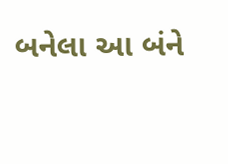બનેલા આ બંને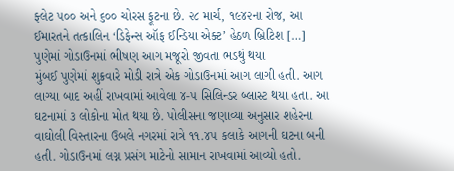ફ્લેટ ૫૦૦ અને ૬૦૦ ચોરસ ફૂટના છે. ૨૮ માર્ચ, ૧૯૪૨ના રોજ, આ ઈમારતને તત્કાલિન ‘ડિફેન્સ ઑફ ઈન્ડિયા એક્ટ’ હેઠળ બ્રિટિશ […]
પુણેમાં ગોડાઉનમાં ભીષણ આગ મજૂરો જીવતા ભડથું થયા
મુંબઈ પુણેમાં શુક્રવારે મોડી રાત્રે એક ગોડાઉનમાં આગ લાગી હતી. આગ લાગ્યા બાદ અહીં રાખવામાં આવેલા ૪-૫ સિલિન્ડર બ્લાસ્ટ થયા હતા. આ ઘટનામાં ૩ લોકોના મોત થયા છે. પોલીસના જણાવ્યા અનુસાર શહેરના વાઘોલી વિસ્તારના ઉબલે નગરમાં રાત્રે ૧૧.૪૫ કલાકે આગની ઘટના બની હતી. ગોડાઉનમાં લગ્ન પ્રસંગ માટેનો સામાન રાખવામાં આવ્યો હતો.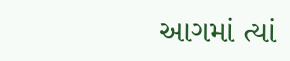આગમાં ત્યાં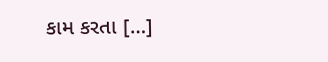કામ કરતા […]